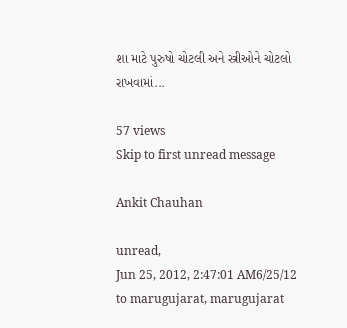શા માટે પુરુષો ચોટલી અને સ્ત્રીઓને ચોટલો રાખવામાં...

57 views
Skip to first unread message

Ankit Chauhan

unread,
Jun 25, 2012, 2:47:01 AM6/25/12
to marugujarat, marugujarat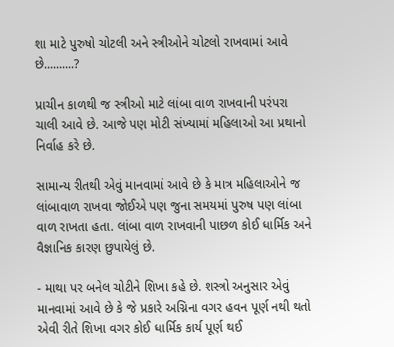શા માટે પુરુષો ચોટલી અને સ્ત્રીઓને ચોટલો રાખવામાં આવે છે..........?

પ્રાચીન કાળથી જ સ્ત્રીઓ માટે લાંબા વાળ રાખવાની પરંપરા ચાલી આવે છે. આજે પણ મોટી સંખ્યામાં મહિલાઓ આ પ્રથાનો નિર્વાહ કરે છે.

સામાન્ય રીતથી એવું માનવામાં આવે છે કે માત્ર મહિલાઓને જ લાંબાવાળ રાખવા જોઈએ પણ જુના સમયમાં પુરુષ પણ લાંબા વાળ રાખતા હતા. લાંબા વાળ રાખવાની પાછળ કોઈ ધાર્મિક અને વૈજ્ઞાનિક કારણ છુપાયેલું છે.

- માથા પર બનેલ ચોટીને શિખા કહે છે. શસ્ત્રો અનુસાર એવું માનવામાં આવે છે કે જે પ્રકારે અગ્નિના વગર હવન પૂર્ણ નથી થતો એવી રીતે શિખા વગર કોઈ ધાર્મિક કાર્ય પૂર્ણ થઈ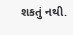શકતું નથી.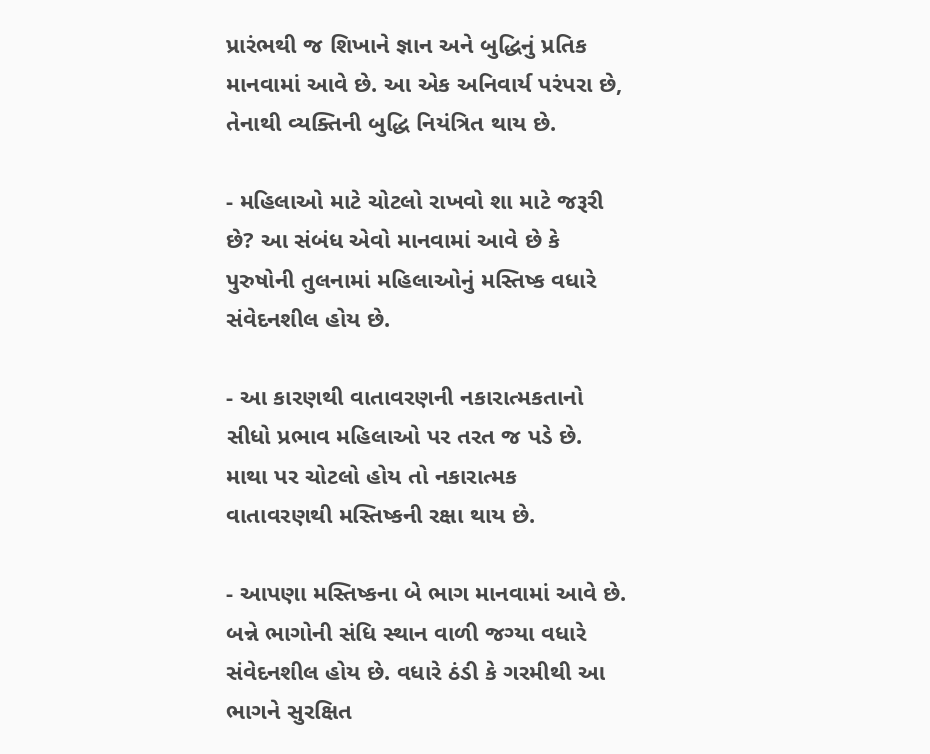પ્રારંભથી જ શિખાને જ્ઞાન અને બુદ્ધિનું પ્રતિક માનવામાં આવે છે. આ એક અનિવાર્ય પરંપરા છે, તેનાથી વ્યક્તિની બુદ્ધિ નિયંત્રિત થાય છે.

- મહિલાઓ માટે ચોટલો રાખવો શા માટે જરૂરી છે? આ સંબંધ એવો માનવામાં આવે છે કે પુરુષોની તુલનામાં મહિલાઓનું મસ્તિષ્ક વધારે સંવેદનશીલ હોય છે.

- આ કારણથી વાતાવરણની નકારાત્મકતાનો સીધો પ્રભાવ મહિલાઓ પર તરત જ પડે છે. માથા પર ચોટલો હોય તો નકારાત્મક વાતાવરણથી મસ્તિષ્કની રક્ષા થાય છે.

- આપણા મસ્તિષ્કના બે ભાગ માનવામાં આવે છે. બન્ને ભાગોની સંધિ સ્થાન વાળી જગ્યા વધારે સંવેદનશીલ હોય છે. વધારે ઠંડી કે ગરમીથી આ ભાગને સુરક્ષિત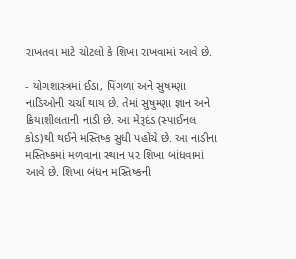રાખતવા માટે ચોટલો કે શિખા રાખવામાં આવે છે.

- યોગશાસ્ત્રમાં ઈડા, પિંગળા અને સુષમ્ણા નાડિઓની ચર્ચા થાય છે. તેમાં સુષુમ્ણા જ્ઞાન અને ક્રિયાશીલતાની નાડી છે. આ મેરૂદંડ (સ્પાઈનલ કોડ)થી થઈને મસ્તિષ્ક સુધી પહોંચે છે. આ નાડીના મસ્તિષ્કમાં મળવાના સ્થાન પર શિખા બાંધવામાં આવે છે. શિખા બંધન મસ્તિષ્કની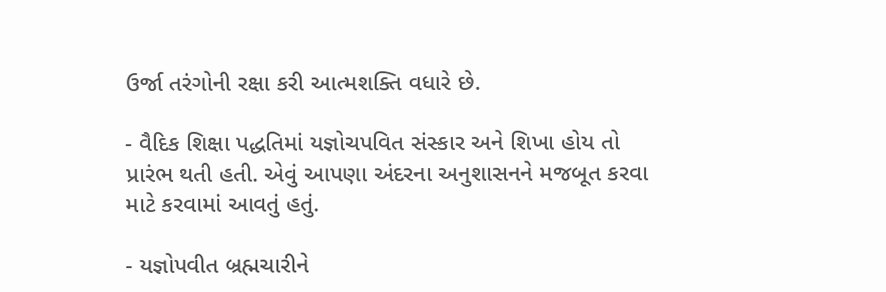ઉર્જા તરંગોની રક્ષા કરી આત્મશક્તિ વધારે છે.

- વૈદિક શિક્ષા પદ્ધતિમાં યજ્ઞોચપવિત સંસ્કાર અને શિખા હોય તો પ્રારંભ થતી હતી. એવું આપણા અંદરના અનુશાસનને મજબૂત કરવા માટે કરવામાં આવતું હતું.

- યજ્ઞોપવીત બ્રહ્મચારીને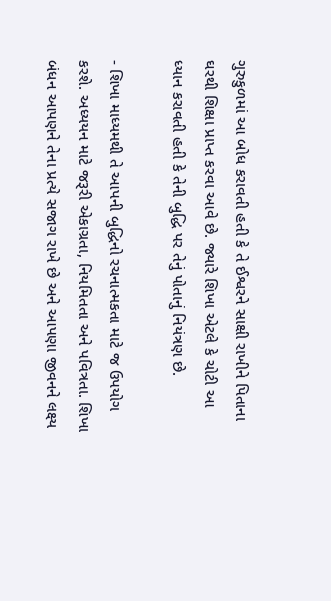ગુરુકુળમાં આ બોધ કરાવતી હતી કે તે ઈશ્વરને સાક્ષી રાખીને પિતાના ઘરથી શિક્ષા પ્રાપ્ત કરવા આવે છે. જ્યારે શિખા એટલે કે ચોટી આ ધ્યાન કરાવતી હતી કે તેની બુદ્ધિ પર તેનું પોતાનું નિયંત્રણ છે.

- શિખા માધ્યમથી તે આપની બુદ્ધિનો રચનાત્મકતા માટે જ ઉપયોગ કરશે. અધ્યયન માટે જરૂરી એકાગ્રતા, નિયમિતતા અને પવિત્રતા. શિખા બંધન આપણને તેના પ્રત્યે સજાગ રાખે છે અને આપણા જીવનને લક્ષ્ય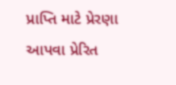પ્રાપ્તિ માટે પ્રેરણા આપવા પ્રેરિત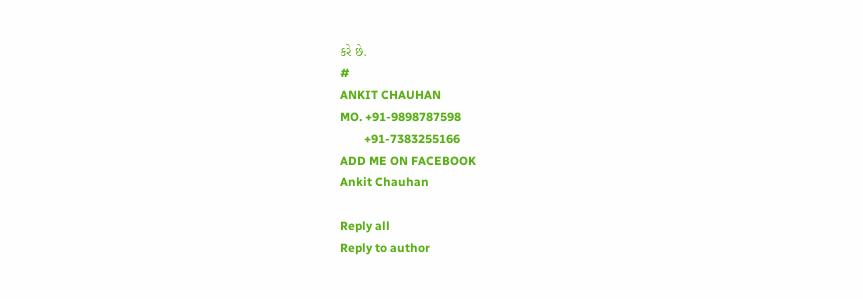કરે છે.
#
ANKIT CHAUHAN
MO. +91-9898787598
        +91-7383255166
ADD ME ON FACEBOOK
Ankit Chauhan

Reply all
Reply to author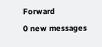Forward
0 new messages